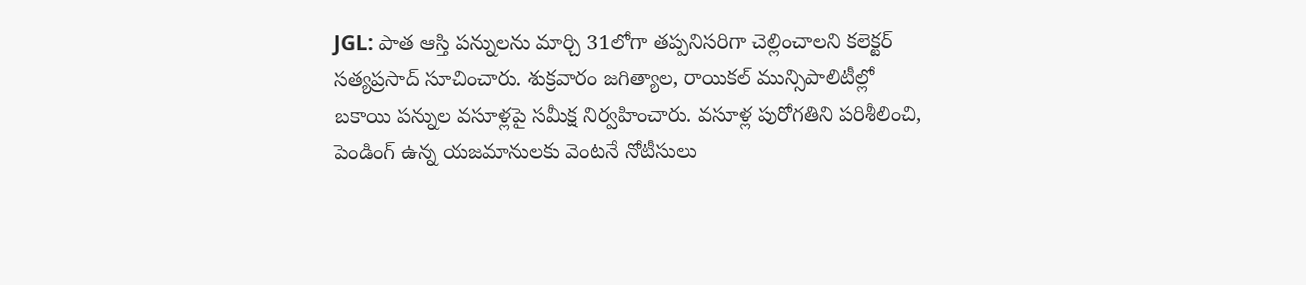JGL: పాత ఆస్తి పన్నులను మార్చి 31లోగా తప్పనిసరిగా చెల్లించాలని కలెక్టర్ సత్యప్రసాద్ సూచించారు. శుక్రవారం జగిత్యాల, రాయికల్ మున్సిపాలిటీల్లో బకాయి పన్నుల వసూళ్లపై సమీక్ష నిర్వహించారు. వసూళ్ల పురోగతిని పరిశీలించి, పెండింగ్ ఉన్న యజమానులకు వెంటనే నోటీసులు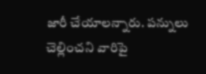జారీ చేయాలన్నారు. పన్నులు చెల్లించని వారిపై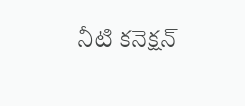నీటి కనెక్షన్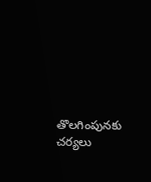తొలగింపునకు చర్యలు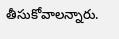తీసుకోవాలన్నారు.